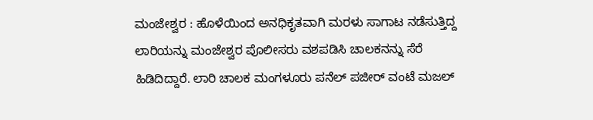ಮಂಜೇಶ್ವರ : ಹೊಳೆಯಿಂದ ಅನಧಿಕೃತವಾಗಿ ಮರಳು ಸಾಗಾಟ ನಡೆಸುತ್ತಿದ್ದ ಲಾರಿಯನ್ನು ಮಂಜೇಶ್ವರ ಪೊಲೀಸರು ವಶಪಡಿಸಿ ಚಾಲಕನನ್ನು ಸೆರೆ ಹಿಡಿದಿದ್ದಾರೆ. ಲಾರಿ ಚಾಲಕ ಮಂಗಳೂರು ಪನೆಲ್ ಪಜೀರ್ ವಂಟೆ ಮಜಲ್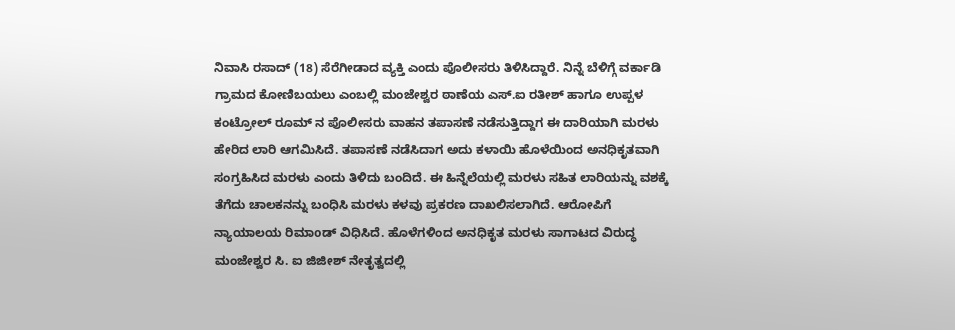ನಿವಾಸಿ ರಸಾದ್ (18) ಸೆರೆಗೀಡಾದ ವ್ಯಕ್ತಿ ಎಂದು ಪೊಲೀಸರು ತಿಳಿಸಿದ್ದಾರೆ. ನಿನ್ನೆ ಬೆಳಿಗ್ಗೆ ವರ್ಕಾಡಿ ಗ್ರಾಮದ ಕೋಣಿಬಯಲು ಎಂಬಲ್ಲಿ ಮಂಜೇಶ್ವರ ಠಾಣೆಯ ಎಸ್.ಐ ರತೀಶ್ ಹಾಗೂ ಉಪ್ಪಳ ಕಂಟ್ರೋಲ್ ರೂಮ್ ನ ಪೊಲೀಸರು ವಾಹನ ತಪಾಸಣೆ ನಡೆಸುತ್ತಿದ್ದಾಗ ಈ ದಾರಿಯಾಗಿ ಮರಳು ಹೇರಿದ ಲಾರಿ ಆಗಮಿಸಿದೆ. ತಪಾಸಣೆ ನಡೆಸಿದಾಗ ಅದು ಕಳಾಯಿ ಹೊಳೆಯಿಂದ ಅನಧಿಕೃತವಾಗಿ ಸಂಗ್ರಹಿಸಿದ ಮರಳು ಎಂದು ತಿಳಿದು ಬಂದಿದೆ. ಈ ಹಿನ್ನೆಲೆಯಲ್ಲಿ ಮರಳು ಸಹಿತ ಲಾರಿಯನ್ನು ವಶಕ್ಕೆ ತೆಗೆದು ಚಾಲಕನನ್ನು ಬಂಧಿಸಿ ಮರಳು ಕಳವು ಪ್ರಕರಣ ದಾಖಲಿಸಲಾಗಿದೆ. ಆರೋಪಿಗೆ ನ್ಯಾಯಾಲಯ ರಿಮಾoಡ್ ವಿಧಿಸಿದೆ. ಹೊಳೆಗಳಿಂದ ಅನಧಿಕೃತ ಮರಳು ಸಾಗಾಟದ ವಿರುದ್ಧ ಮಂಜೇಶ್ವರ ಸಿ. ಐ ಜಿಜೀಶ್ ನೇತೃತ್ವದಲ್ಲಿ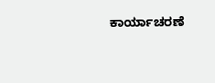ಕಾರ್ಯಾಚರಣೆ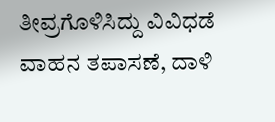ತೀವ್ರಗೊಳಿಸಿದ್ದು ವಿವಿಧಡೆ ವಾಹನ ತಪಾಸಣೆ, ದಾಳಿ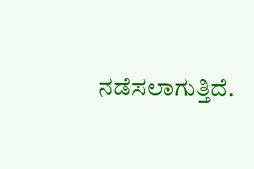ನಡೆಸಲಾಗುತ್ತಿದೆ.